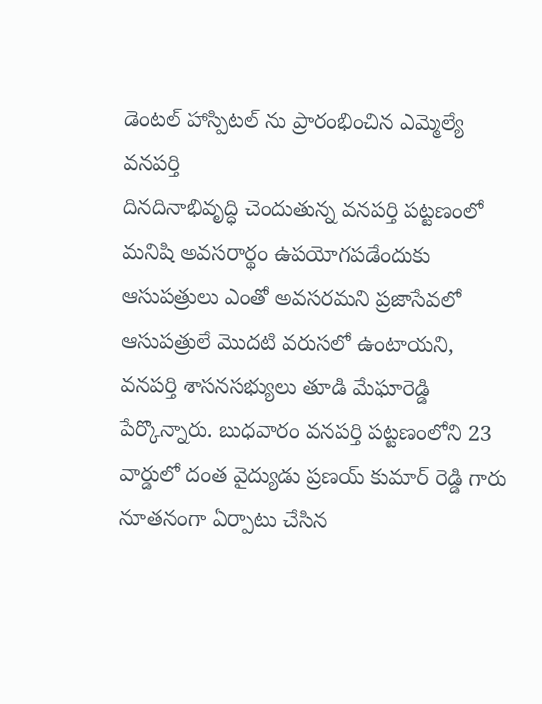డెంటల్ హాస్పిటల్ ను ప్రారంభించిన ఎమ్మెల్యే
వనపర్తి
దినదినాభివృద్ధి చెందుతున్న వనపర్తి పట్టణంలో మనిషి అవసరార్థం ఉపయోగపడేందుకు ఆసుపత్రులు ఎంతో అవసరమని ప్రజాసేవలో ఆసుపత్రులే మొదటి వరుసలో ఉంటాయని, వనపర్తి శాసనసభ్యులు తూడి మేఘారెడ్డి పేర్కొన్నారు. బుధవారం వనపర్తి పట్టణంలోని 23 వార్డులో దంత వైద్యుడు ప్రణయ్ కుమార్ రెడ్డి గారు నూతనంగా ఏర్పాటు చేసిన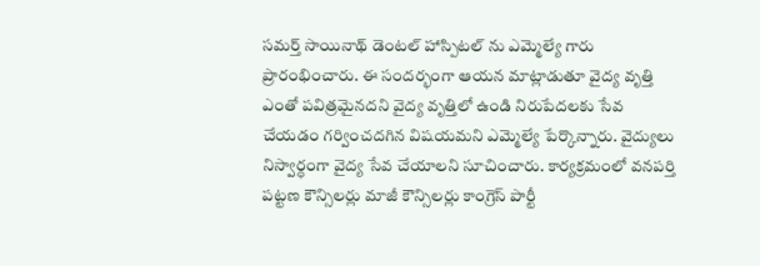సమర్త్ సాయినాథ్ డెంటల్ హాస్పిటల్ ను ఎమ్మెల్యే గారు ప్రారంభించారు. ఈ సందర్భంగా ఆయన మాట్లాడుతూ వైద్య వృత్తి ఎంతో పవిత్రమైనదని వైద్య వృత్తిలో ఉండి నిరుపేదలకు సేవ చేయడం గర్వించదగిన విషయమని ఎమ్మెల్యే పేర్కొన్నారు. వైద్యులు నిస్వార్ధంగా వైద్య సేవ చేయాలని సూచించారు. కార్యక్రమంలో వనపర్తి పట్టణ కౌన్సిలర్లు మాజీ కౌన్సిలర్లు కాంగ్రెస్ పార్టీ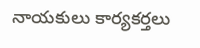నాయకులు కార్యకర్తలు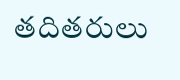తదితరులు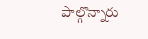పాల్గొన్నారు